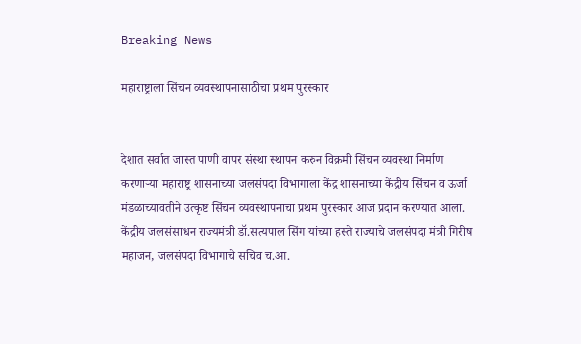Breaking News

महाराष्ट्राला सिंचन व्यवस्थापनासाठीचा प्रथम पुरस्कार


देशात सर्वात जास्त पाणी वापर संस्था स्थापन करुन विक्रमी सिंचन व्यवस्था निर्माण करणाऱ्या महाराष्ट्र शासनाच्या जलसंपदा विभागाला केंद्र शासनाच्या केंद्रीय सिंचन व ऊर्जा मंडळाच्यावतीने उत्कृष्ट सिंचन व्यवस्थापनाचा प्रथम पुरस्कार आज प्रदान करण्यात आला. केंद्रीय जलसंसाधन राज्यमंत्री डॉ.सत्यपाल सिंग यांच्या हस्ते राज्याचे जलसंपदा मंत्री गिरीष महाजन, जलसंपदा विभागाचे सचिव च.आ.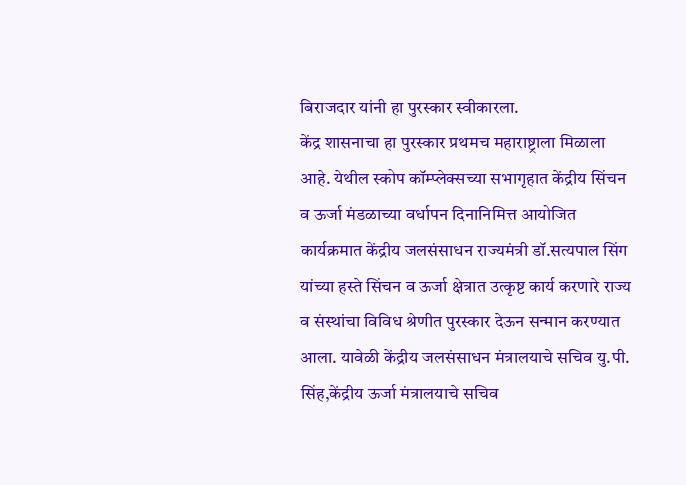बिराजदार यांनी हा पुरस्कार स्वीकारला.
केंद्र शासनाचा हा पुरस्कार प्रथमच महाराष्ट्राला मिळाला आहे. येथील स्कोप कॉम्प्लेक्सच्या सभागृहात केंद्रीय सिंचन व ऊर्जा मंडळाच्या वर्धापन दिनानिमित्त आयोजित कार्यक्रमात केंद्रीय जलसंसाधन राज्यमंत्री डॉ.सत्यपाल सिंग यांच्या हस्ते सिंचन व ऊर्जा क्षेत्रात उत्कृष्ट कार्य करणारे राज्य व संस्थांचा विविध श्रेणीत पुरस्कार देऊन सन्मान करण्यात आला. यावेळी केंद्रीय जलसंसाधन मंत्रालयाचे सचिव यु.पी. सिंह,केंद्रीय ऊर्जा मंत्रालयाचे सचिव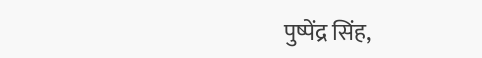पुष्पेंद्र सिंह,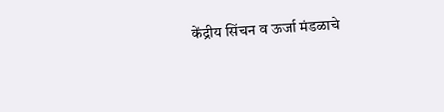केंद्रीय सिंचन व ऊर्जा मंडळाचे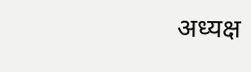अध्यक्ष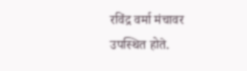रविंद्र वर्मा मंचावर उपस्थित होते.